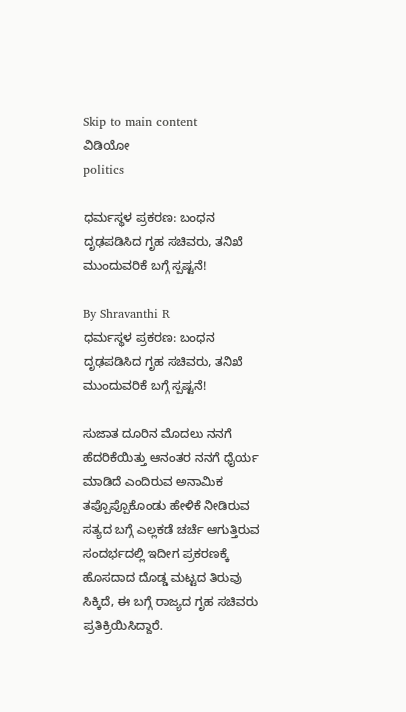Skip to main content
ವಿಡಿಯೋ
politics

ಧರ್ಮಸ್ಥಳ ಪ್ರಕರಣ: ಬಂಧನ ದೃಢಪಡಿಸಿದ ಗೃಹ ಸಚಿವರು, ತನಿಖೆ ಮುಂದುವರಿಕೆ ಬಗ್ಗೆ ಸ್ಪಷ್ಟನೆ!

By Shravanthi R
ಧರ್ಮಸ್ಥಳ ಪ್ರಕರಣ: ಬಂಧನ ದೃಢಪಡಿಸಿದ ಗೃಹ ಸಚಿವರು, ತನಿಖೆ ಮುಂದುವರಿಕೆ ಬಗ್ಗೆ ಸ್ಪಷ್ಟನೆ!

ಸುಜಾತ ದೂರಿನ ಮೊದಲು ನನಗೆ ಹೆದರಿಕೆಯಿತ್ತು ಆನಂತರ ನನಗೆ ಧೈರ್ಯ ಮಾಡಿದೆ ಎಂದಿರುವ ಅನಾಮಿಕ ತಪ್ಪೊಪ್ಪೊಕೊಂಡು ಹೇಳಿಕೆ ನೀಡಿರುವ ಸತ್ಯದ ಬಗ್ಗೆ ಎಲ್ಲಕಡೆ ಚರ್ಚೆ ಆಗುತ್ತಿರುವ ಸಂದರ್ಭದಲ್ಲಿ ಇದೀಗ ಪ್ರಕರಣಕ್ಕೆ ಹೊಸದಾದ ದೊಡ್ಡ ಮಟ್ಟದ ತಿರುವು ಸಿಕ್ಕಿದೆ, ಈ ಬಗ್ಗೆ ರಾಜ್ಯದ ಗೃಹ ಸಚಿವರು ಪ್ರತಿಕ್ರಿಯಿಸಿದ್ದಾರೆ.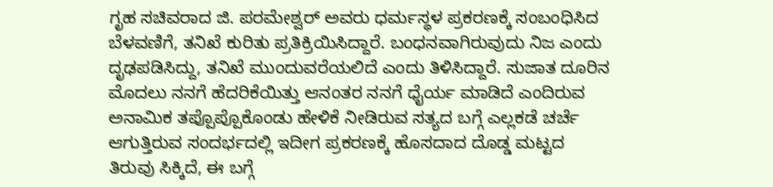ಗೃಹ ಸಚಿವರಾದ ಜಿ. ಪರಮೇಶ್ವರ್‌ ಅವರು ಧರ್ಮಸ್ಥಳ ಪ್ರಕರಣಕ್ಕೆ ಸಂಬಂಧಿಸಿದ ಬೆಳವಣಿಗೆ, ತನಿಖೆ ಕುರಿತು ಪ್ರತಿಕ್ರಿಯಿಸಿದ್ದಾರೆ. ಬಂಧನವಾಗಿರುವುದು ನಿಜ ಎಂದು ದೃಢಪಡಿಸಿದ್ದು, ತನಿಖೆ ಮುಂದುವರೆಯಲಿದೆ ಎಂದು ತಿಳಿಸಿದ್ದಾರೆ. ಸುಜಾತ ದೂರಿನ ಮೊದಲು ನನಗೆ ಹೆದರಿಕೆಯಿತ್ತು ಆನಂತರ ನನಗೆ ಧೈರ್ಯ ಮಾಡಿದೆ ಎಂದಿರುವ ಅನಾಮಿಕ ತಪ್ಪೊಪ್ಪೊಕೊಂಡು ಹೇಳಿಕೆ ನೀಡಿರುವ ಸತ್ಯದ ಬಗ್ಗೆ ಎಲ್ಲಕಡೆ ಚರ್ಚೆ ಆಗುತ್ತಿರುವ ಸಂದರ್ಭದಲ್ಲಿ ಇದೀಗ ಪ್ರಕರಣಕ್ಕೆ ಹೊಸದಾದ ದೊಡ್ಡ ಮಟ್ಟದ ತಿರುವು ಸಿಕ್ಕಿದೆ, ಈ ಬಗ್ಗೆ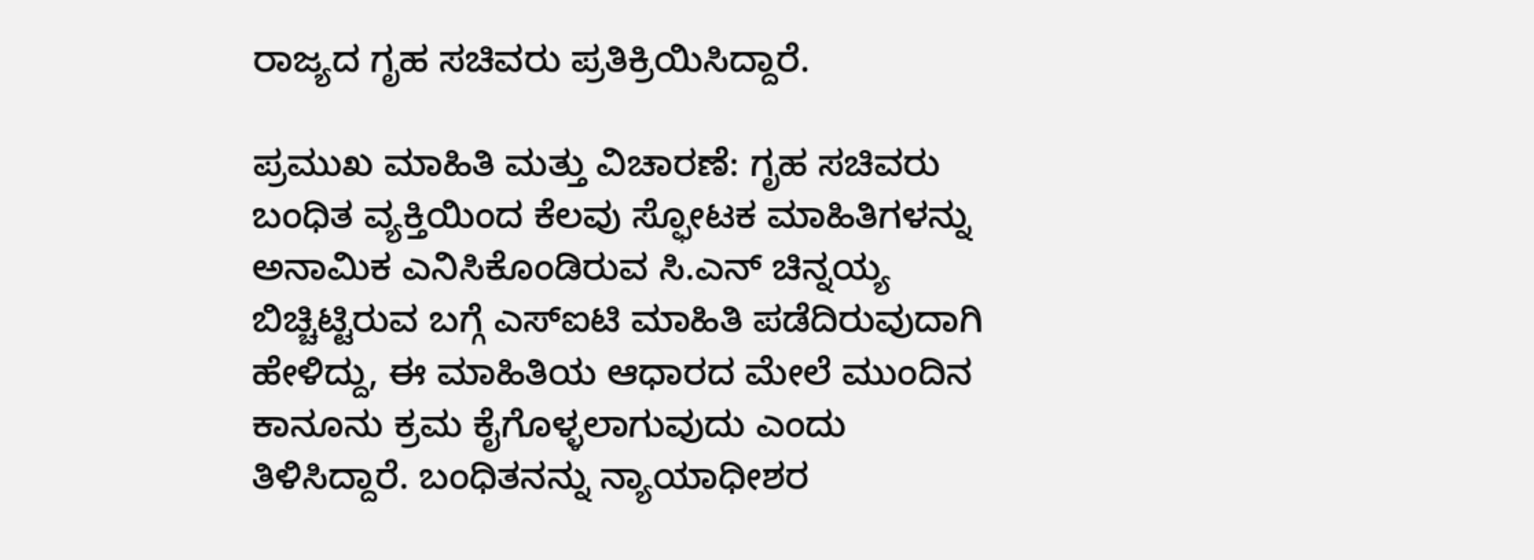ರಾಜ್ಯದ ಗೃಹ ಸಚಿವರು ಪ್ರತಿಕ್ರಿಯಿಸಿದ್ದಾರೆ.

ಪ್ರಮುಖ ಮಾಹಿತಿ ಮತ್ತು ವಿಚಾರಣೆ: ಗೃಹ ಸಚಿವರು ಬಂಧಿತ ವ್ಯಕ್ತಿಯಿಂದ ಕೆಲವು ಸ್ಫೋಟಕ ಮಾಹಿತಿಗಳನ್ನು ಅನಾಮಿಕ ಎನಿಸಿಕೊಂಡಿರುವ ಸಿ.ಎನ್‌ ಚಿನ್ನಯ್ಯ ಬಿಚ್ಚಿಟ್ಟಿರುವ ಬಗ್ಗೆ ಎಸ್‌ಐಟಿ ಮಾಹಿತಿ ಪಡೆದಿರುವುದಾಗಿ ಹೇಳಿದ್ದು, ಈ ಮಾಹಿತಿಯ ಆಧಾರದ ಮೇಲೆ ಮುಂದಿನ ಕಾನೂನು ಕ್ರಮ ಕೈಗೊಳ್ಳಲಾಗುವುದು ಎಂದು ತಿಳಿಸಿದ್ದಾರೆ. ಬಂಧಿತನನ್ನು ನ್ಯಾಯಾಧೀಶರ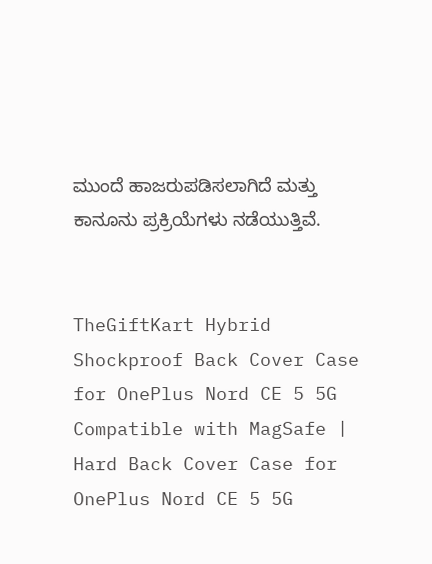ಮುಂದೆ ಹಾಜರುಪಡಿಸಲಾಗಿದೆ ಮತ್ತು ಕಾನೂನು ಪ್ರಕ್ರಿಯೆಗಳು ನಡೆಯುತ್ತಿವೆ.


TheGiftKart Hybrid Shockproof Back Cover Case for OnePlus Nord CE 5 5G Compatible with MagSafe | Hard Back Cover Case for OnePlus Nord CE 5 5G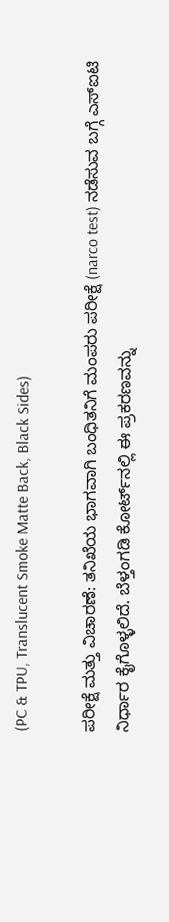(PC & TPU, Translucent Smoke Matte Back, Black Sides)

ಪರೀಕ್ಷೆ ಮತ್ತು ವಿಚಾರಣೆ: ತನಿಖೆಯ ಭಾಗವಾಗಿ ಬಂಧಿತನಿಗೆ ಮಂಪರು ಪರೀಕ್ಷೆ (narco test) ನಡೆಸುವ ಬಗ್ಗೆ ಎಸ್‌ಐಟಿ ನಿರ್ಧಾರ ಕೈಗೊಳ್ಳಲಿದೆ. ಬೆಳ್ತಂಗಡಿ ಕೋರ್ಟ್‌ನಲ್ಲಿ ಈ ಪ್ರಕರಣವನ್ನು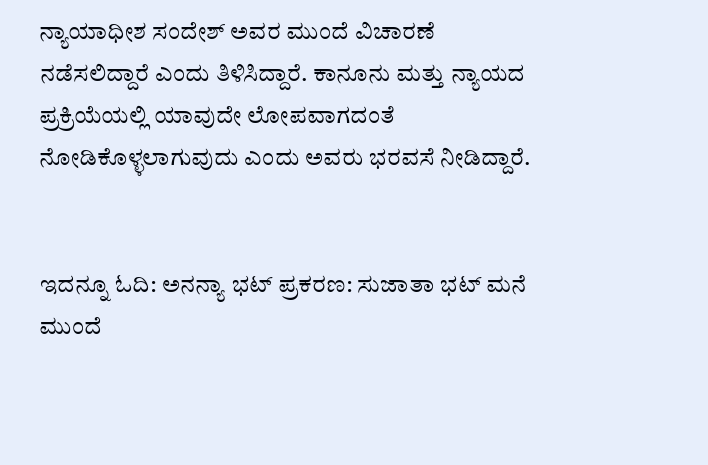ನ್ಯಾಯಾಧೀಶ ಸಂದೇಶ್ ಅವರ ಮುಂದೆ ವಿಚಾರಣೆ ನಡೆಸಲಿದ್ದಾರೆ ಎಂದು ತಿಳಿಸಿದ್ದಾರೆ. ಕಾನೂನು ಮತ್ತು ನ್ಯಾಯದ ಪ್ರಕ್ರಿಯೆಯಲ್ಲಿ ಯಾವುದೇ ಲೋಪವಾಗದಂತೆ ನೋಡಿಕೊಳ್ಳಲಾಗುವುದು ಎಂದು ಅವರು ಭರವಸೆ ನೀಡಿದ್ದಾರೆ.


ಇದನ್ನೂ ಓದಿ: ಅನನ್ಯಾ ಭಟ್ ಪ್ರಕರಣ: ಸುಜಾತಾ ಭಟ್ ಮನೆ ಮುಂದೆ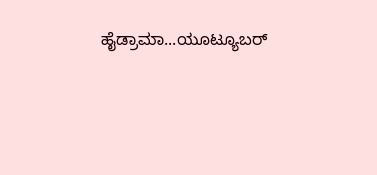ಹೈಡ್ರಾಮಾ...ಯೂಟ್ಯೂಬರ್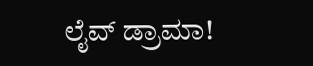ಲೈವ್ ಡ್ರಾಮಾ!